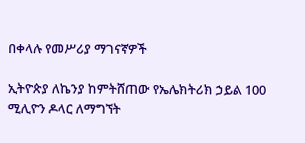በቀላሉ የመሥሪያ ማገናኛዎች

ኢትዮጵያ ለኬንያ ከምትሸጠው የኤሌክትሪክ ኃይል 100 ሚሊዮን ዶላር ለማግኘት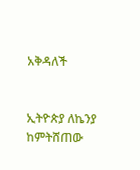አቅዳለች


ኢትዮጵያ ለኬንያ ከምትሸጠው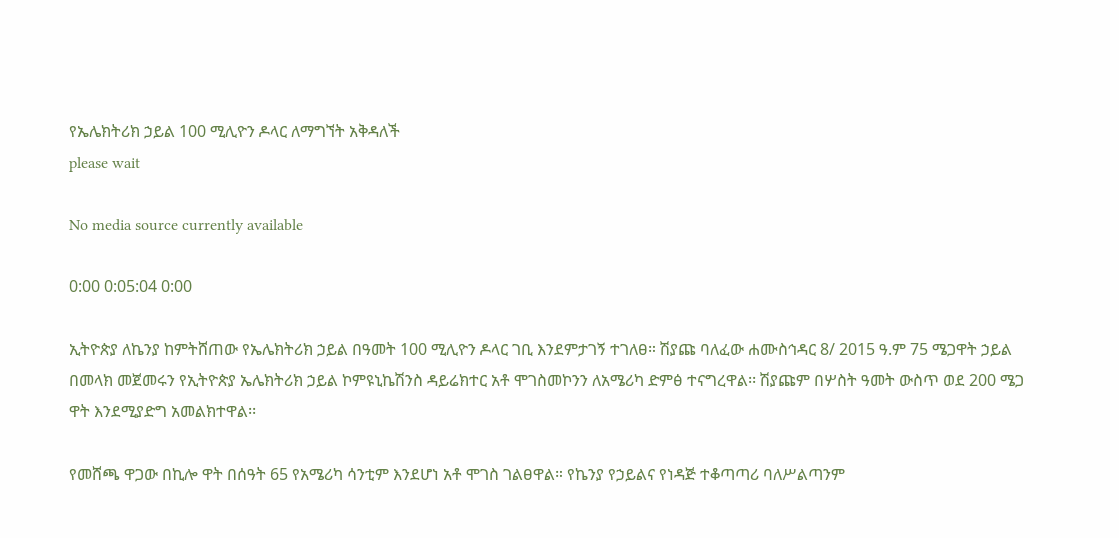የኤሌክትሪክ ኃይል 100 ሚሊዮን ዶላር ለማግኘት አቅዳለች
please wait

No media source currently available

0:00 0:05:04 0:00

ኢትዮጵያ ለኬንያ ከምትሸጠው የኤሌክትሪክ ኃይል በዓመት 100 ሚሊዮን ዶላር ገቢ እንደምታገኝ ተገለፀ። ሽያጩ ባለፈው ሐሙስኅዳር 8/ 2015 ዓ.ም 75 ሜጋዋት ኃይል በመላክ መጀመሩን የኢትዮጵያ ኤሌክትሪክ ኃይል ኮምዩኒኬሽንስ ዳይሬክተር አቶ ሞገስመኮንን ለአሜሪካ ድምፅ ተናግረዋል፡፡ ሽያጩም በሦስት ዓመት ውስጥ ወደ 200 ሜጋ ዋት እንደሚያድግ አመልክተዋል፡፡

የመሸጫ ዋጋው በኪሎ ዋት በሰዓት 65 የአሜሪካ ሳንቲም እንደሆነ አቶ ሞገስ ገልፀዋል። የኬንያ የኃይልና የነዳጅ ተቆጣጣሪ ባለሥልጣንም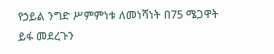የኃይል ንግድ ሥምምነቱ ለመነሻነት በ75 ሜጋዋት ይፋ መደረጉን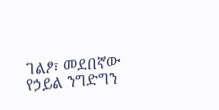ገልፆ፣ መደበኛው የኃይል ንግድግን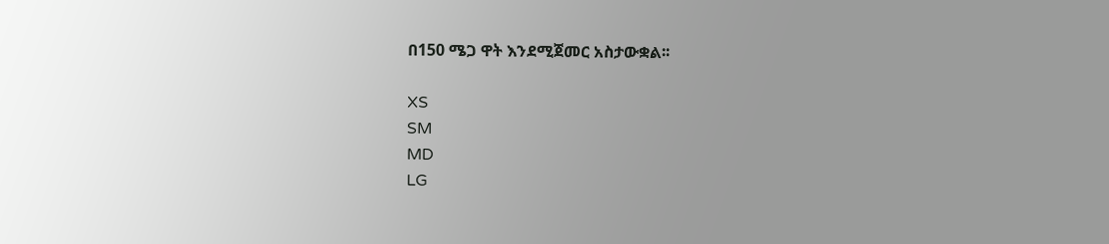በ150 ሜጋ ዋት እንደሚጀመር አስታውቋል፡፡

XS
SM
MD
LG